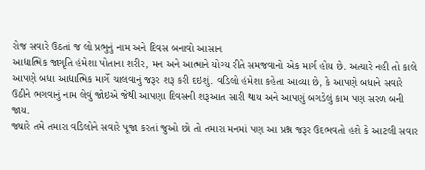રોજ સવારે ઉઠતાં જ લો પ્રભુનું નામ અને દિવસ બનાવો આસાન
આદ્યાત્મિક જાગૃતિ હંમેશા પોતાના શરીર, મન અને આત્માને યોગ્ય રીતે સમજવાનો એક માર્ગ હોય છે. અત્યારે નહી તો કાલે આપણે બધા આદ્યાત્મિક માર્ગે ચાલવાનું જરૂર શરૂ કરી દઇશું. વડિલો હંમેશા કહેતા આવ્યા છે, કે આપણે બધાને સવારે ઉઠીને ભગવાનું નામ લેવું જોઇએ જેથી આપણા દિવસની શરૂઆત સારી થાય અને આપણું બગડેલું કામ પણ સરળ બની જાય.
જ્યારે તમે તમારા વડિલોને સવારે પૂજા કરતાં જુઓ છો તો તમારા મનમાં પણ આ પ્રશ્ન જરૂર ઉદભવતો હશે કે આટલી સવાર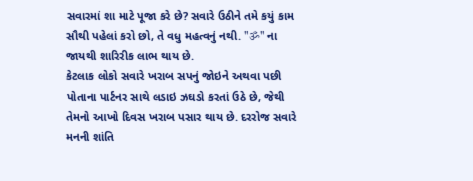સવારમાં શા માટે પૂજા કરે છે? સવારે ઉઠીને તમે કયું કામ સૌથી પહેલાં કરો છો, તે વધુ મહત્વનું નથી. "ॐ" ના જાયથી શારિરીક લાભ થાય છે.
કેટલાક લોકો સવારે ખરાબ સપનું જોઇને અથવા પછી પોતાના પાર્ટનર સાથે લડાઇ ઝઘડો કરતાં ઉઠે છે, જેથી તેમનો આખો દિવસ ખરાબ પસાર થાય છે. દરરોજ સવારે મનની શાંતિ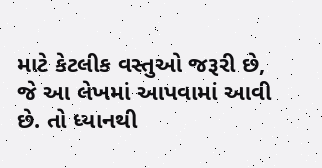માટે કેટલીક વસ્તુઓ જરૂરી છે, જે આ લેખમાં આપવામાં આવી છે. તો ધ્યાનથી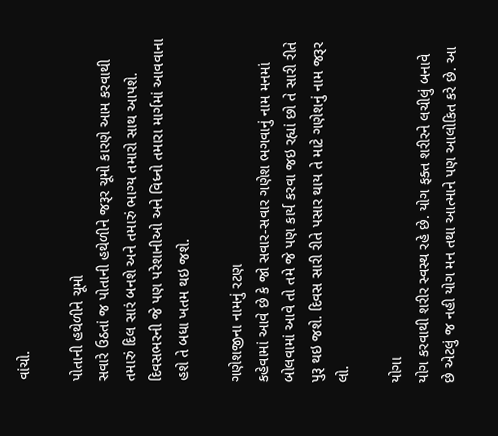વાંચો.

પોતાની હથેળીને ચૂમો
સવારે ઉઠતાં જ પોતાની હથેળીને જરૂર ચૂમો કારણે આમ કરવાથી તમારું દિલ સારં બનશે અને તમારું ભાગ્ય તમારો સાથ આપશે. દિવસભરની જે પણ પરેશાનીઓ અને વિધ્નો તમારા માર્ગમાં આવવાના હશે તે બધા ખતમ થઇ જશે.

ગણેશજીના નામનું રટણ
કહેવામાં આવે છે કે જો સવાર-સવાર ગણેશ ભગવાનું નામ મનમાં બોલવામાં આવે તો તમે જે પણ કાર્ય કરવા જઇ રહ્યાં છો તે સારી રીતે પુરૂ થઇ જશે. દિવસ સારી રીતે પસાર થાય તે માટે ગણેશનું નામ જરૂર લો.

યોગા
યોગ કરવાથી શરીર સ્વસ્થ રહે છે. યોગ ફક્ત શરીરને લચીલું બનાવે છે એટલું જ નહી યોગ મન તથા આત્માને પણ આલોકિત કરે છે. આ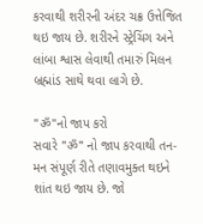કરવાથી શરીરની અંદર ચક્ર ઉત્તેજિત થઇ જાય છે. શરીરને સ્ટ્રેચિંગ અને લાંબા શ્વાસ લેવાથી તમારું મિલન બ્રહ્માંડ સાથે થવા લાગે છે.

"ॐ"નો જાપ કરો
સવારે "ॐ" નો જાપ કરવાથી તન-મન સંપૂર્ણ રીતે તણાવમુક્ત થઇને શાંત થઇ જાય છે. જો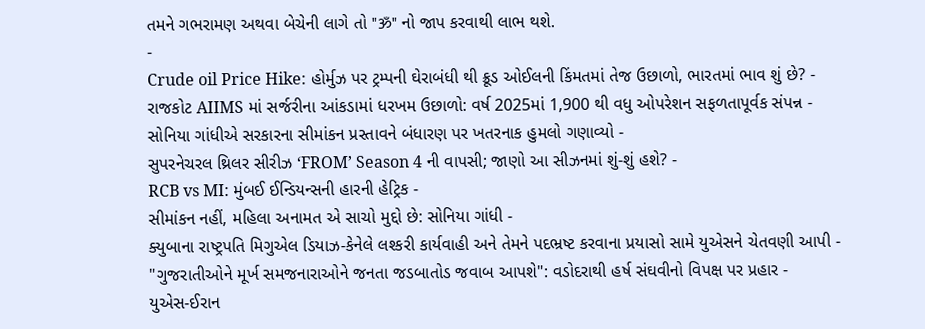તમને ગભરામણ અથવા બેચેની લાગે તો "ॐ" નો જાપ કરવાથી લાભ થશે.
-
Crude oil Price Hike: હોર્મુઝ પર ટ્રમ્પની ઘેરાબંધી થી ક્રૂડ ઓઈલની કિંમતમાં તેજ ઉછાળો, ભારતમાં ભાવ શું છે? -
રાજકોટ AIIMS માં સર્જરીના આંકડામાં ધરખમ ઉછાળો: વર્ષ 2025માં 1,900 થી વધુ ઓપરેશન સફળતાપૂર્વક સંપન્ન -
સોનિયા ગાંધીએ સરકારના સીમાંકન પ્રસ્તાવને બંધારણ પર ખતરનાક હુમલો ગણાવ્યો -
સુપરનેચરલ થ્રિલર સીરીઝ ‘FROM’ Season 4 ની વાપસી; જાણો આ સીઝનમાં શું-શું હશે? -
RCB vs MI: મુંબઈ ઈન્ડિયન્સની હારની હેટ્રિક -
સીમાંકન નહીં, મહિલા અનામત એ સાચો મુદ્દો છે: સોનિયા ગાંધી -
ક્યુબાના રાષ્ટ્રપતિ મિગુએલ ડિયાઝ-કેનેલે લશ્કરી કાર્યવાહી અને તેમને પદભ્રષ્ટ કરવાના પ્રયાસો સામે યુએસને ચેતવણી આપી -
"ગુજરાતીઓને મૂર્ખ સમજનારાઓને જનતા જડબાતોડ જવાબ આપશે": વડોદરાથી હર્ષ સંઘવીનો વિપક્ષ પર પ્રહાર -
યુએસ-ઈરાન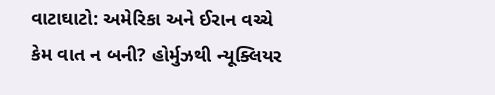વાટાઘાટો: અમેરિકા અને ઈરાન વચ્ચે કેમ વાત ન બની? હોર્મુઝથી ન્યૂક્લિયર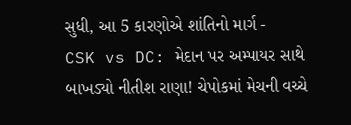સુધી, આ 5 કારણોએ શાંતિનો માર્ગ -
CSK vs DC: મેદાન પર અમ્પાયર સાથે બાખડ્યો નીતીશ રાણા! ચેપોકમાં મેચની વચ્ચે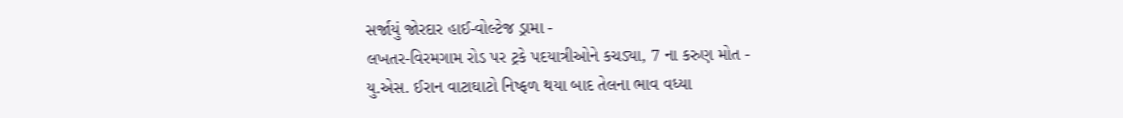સર્જાયું જોરદાર હાઈ-વોલ્ટેજ ડ્રામા -
લખતર-વિરમગામ રોડ પર ટ્રકે પદયાત્રીઓને કચડ્યા, 7 ના કરુણ મોત -
યુ.એસ. ઈરાન વાટાઘાટો નિષ્ફળ થયા બાદ તેલના ભાવ વધ્યા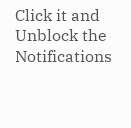Click it and Unblock the Notifications